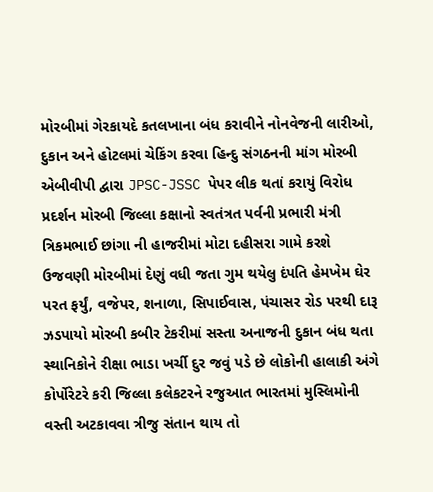મોરબીમાં ગેરકાયદે કતલખાના બંધ કરાવીને નોનવેજની લારીઓ, દુકાન અને હોટલમાં ચેકિંગ કરવા હિન્દુ સંગઠનની માંગ મોરબી એબીવીપી દ્વારા JPSC-JSSC પેપર લીક થતાં કરાયું વિરોધ પ્રદર્શન મોરબી જિલ્લા કક્ષાનો સ્વતંત્રત પર્વની પ્રભારી મંત્રી ત્રિકમભાઈ છાંગા ની હાજરીમાં મોટા દહીસરા ગામે કરશે ઉજવણી મોરબીમાં દેણું વધી જતા ગુમ થયેલુ દંપતિ હેમખેમ ઘેર પરત ફર્યું, વજેપર, શનાળા, સિપાઈવાસ, પંચાસર રોડ પરથી દારૂ ઝડપાયો મોરબી કબીર ટેકરીમાં સસ્તા અનાજની દુકાન બંધ થતા સ્થાનિકોને રીક્ષા ભાડા ખર્ચી દુર જવું પડે છે લોકોની હાલાકી અંગે કોર્પોરેટરે કરી જિલ્લા કલેકટરને રજુઆત ભારતમાં મુસ્લિમોની વસ્તી અટકાવવા ત્રીજુ સંતાન થાય તો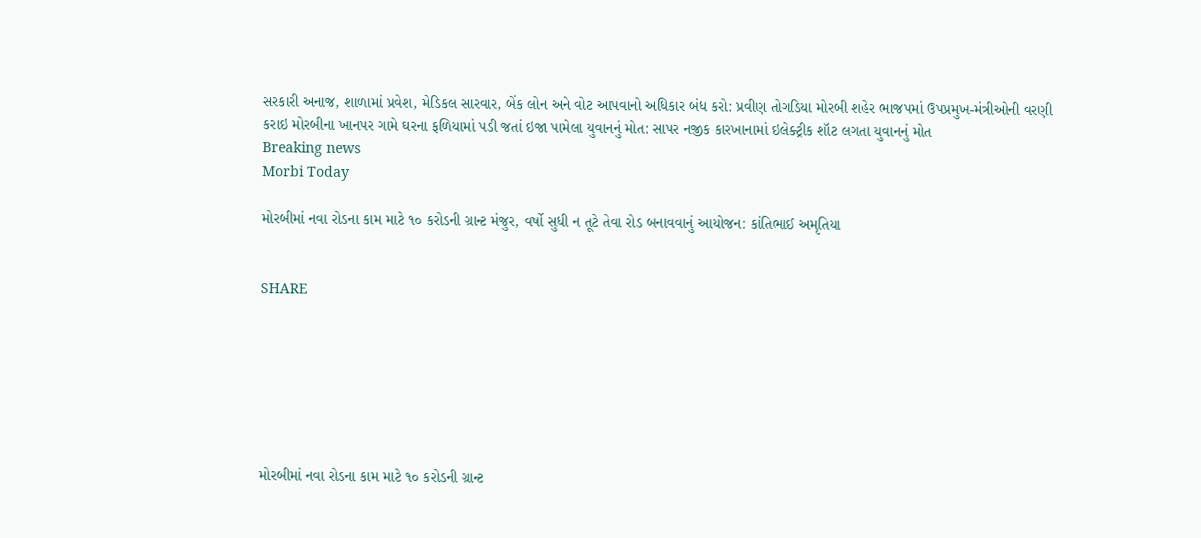સરકારી અનાજ, શાળામાં પ્રવેશ, મેડિકલ સારવાર, બેંક લોન અને વોટ આપવાનો અધિકાર બંધ કરો: પ્રવીણ તોગડિયા મોરબી શહેર ભાજપમાં ઉપપ્રમુખ-મંત્રીઓની વરણી કરાઇ મોરબીના ખાનપર ગામે ઘરના ફળિયામાં પડી જતાં ઇજા પામેલા યુવાનનું મોત: સાપર નજીક કારખાનામાં ઇલેક્ટ્રીક શૉટ લગતા યુવાનનું મોત
Breaking news
Morbi Today

મોરબીમાં નવા રોડના કામ માટે ૧૦ કરોડની ગ્રાન્ટ મંજુર, વર્ષો સુધી ન તૂટે તેવા રોડ બનાવવાનું આયોજન: કાંતિભાઈ અમૃતિયા


SHARE







મોરબીમાં નવા રોડના કામ માટે ૧૦ કરોડની ગ્રાન્ટ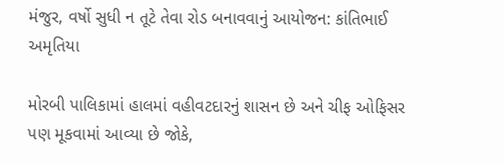મંજુર, વર્ષો સુધી ન તૂટે તેવા રોડ બનાવવાનું આયોજન: કાંતિભાઈ અમૃતિયા

મોરબી પાલિકામાં હાલમાં વહીવટદારનું શાસન છે અને ચીફ ઓફિસર પણ મૂકવામાં આવ્યા છે જોકે,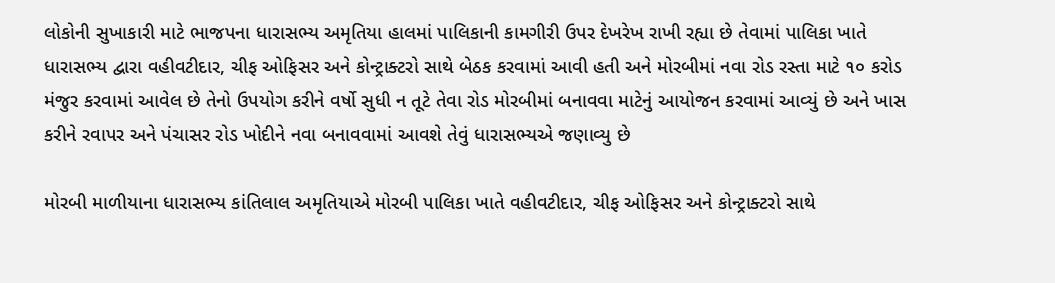લોકોની સુખાકારી માટે ભાજપના ધારાસભ્ય અમૃતિયા હાલમાં પાલિકાની કામગીરી ઉપર દેખરેખ રાખી રહ્યા છે તેવામાં પાલિકા ખાતે ધારાસભ્ય દ્વારા વહીવટીદાર, ચીફ ઓફિસર અને કોન્ટ્રાક્ટરો સાથે બેઠક કરવામાં આવી હતી અને મોરબીમાં નવા રોડ રસ્તા માટે ૧૦ કરોડ મંજુર કરવામાં આવેલ છે તેનો ઉપયોગ કરીને વર્ષો સુધી ન તૂટે તેવા રોડ મોરબીમાં બનાવવા માટેનું આયોજન કરવામાં આવ્યું છે અને ખાસ કરીને રવાપર અને પંચાસર રોડ ખોદીને નવા બનાવવામાં આવશે તેવું ધારાસભ્યએ જણાવ્યુ છે

મોરબી માળીયાના ધારાસભ્ય કાંતિલાલ અમૃતિયાએ મોરબી પાલિકા ખાતે વહીવટીદાર, ચીફ ઓફિસર અને કોન્ટ્રાક્ટરો સાથે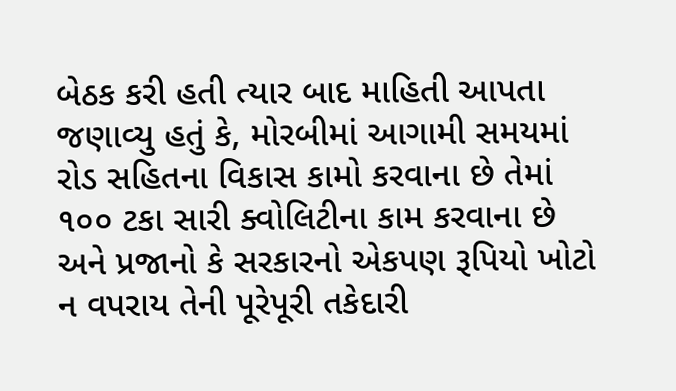બેઠક કરી હતી ત્યાર બાદ માહિતી આપતા જણાવ્યુ હતું કે, મોરબીમાં આગામી સમયમાં રોડ સહિતના વિકાસ કામો કરવાના છે તેમાં ૧૦૦ ટકા સારી ક્વોલિટીના કામ કરવાના છે અને પ્રજાનો કે સરકારનો એકપણ રૂપિયો ખોટો ન વપરાય તેની પૂરેપૂરી તકેદારી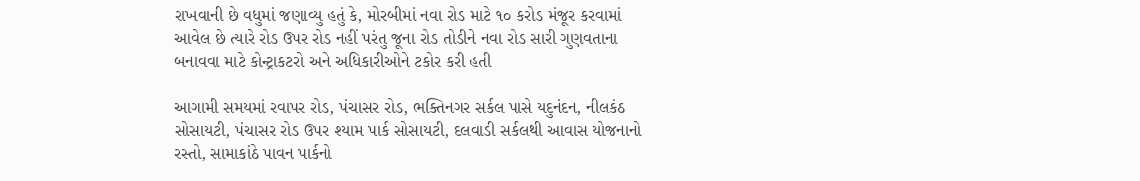રાખવાની છે વધુમાં જણાવ્યુ હતું કે, મોરબીમાં નવા રોડ માટે ૧૦ કરોડ મંજૂર કરવામાં આવેલ છે ત્યારે રોડ ઉપર રોડ નહીં પરંતુ જૂના રોડ તોડીને નવા રોડ સારી ગુણવતાના બનાવવા માટે કોન્ટ્રાકટરો અને અધિકારીઓને ટકોર કરી હતી

આગામી સમયમાં રવાપર રોડ, પંચાસર રોડ, ભક્તિનગર સર્કલ પાસે યદુનંદન, નીલકંઠ સોસાયટી, પંચાસર રોડ ઉપર શ્યામ પાર્ક સોસાયટી, દલવાડી સર્કલથી આવાસ યોજનાનો રસ્તો, સામાકાંઠે પાવન પાર્કનો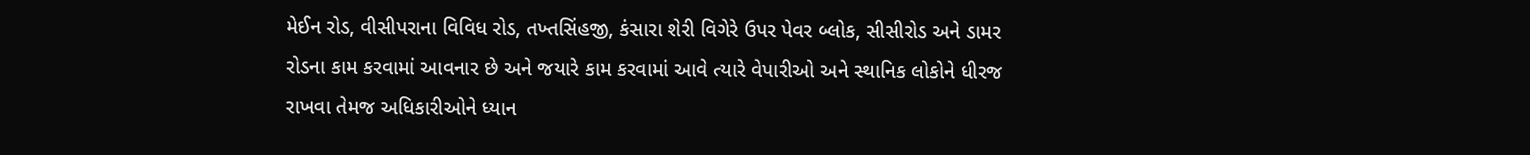મેઈન રોડ, વીસીપરાના વિવિધ રોડ, તખ્તસિંહજી, કંસારા શેરી વિગેરે ઉપર પેવર બ્લોક, સીસીરોડ અને ડામર રોડના કામ કરવામાં આવનાર છે અને જયારે કામ કરવામાં આવે ત્યારે વેપારીઓ અને સ્થાનિક લોકોને ધીરજ રાખવા તેમજ અધિકારીઓને ધ્યાન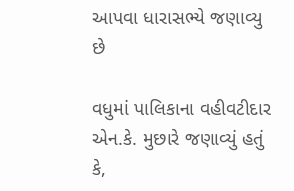આપવા ધારાસભ્યે જણાવ્યુ છે

વધુમાં પાલિકાના વહીવટીદાર એન.કે. મુછારે જણાવ્યું હતું કે,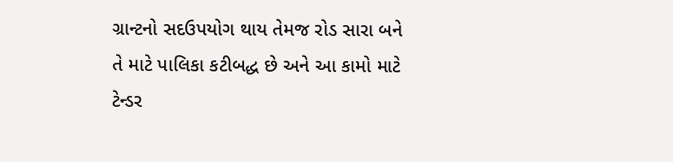ગ્રાન્ટનો સદઉપયોગ થાય તેમજ રોડ સારા બને તે માટે પાલિકા કટીબદ્ધ છે અને આ કામો માટે ટેન્ડર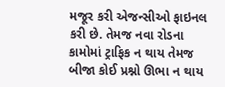મજૂર કરી એજન્સીઓ ફાઇનલ કરી છે. તેમજ નવા રોડના કામોમાં ટ્રાફિક ન થાય તેમજ બીજા કોઈ પ્રશ્નો ઊભા ન થાય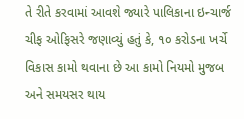તે રીતે કરવામાં આવશે જ્યારે પાલિકાના ઇન્ચાર્જ ચીફ ઓફિસરે જણાવ્યું હતું કે, ૧૦ કરોડના ખર્ચે વિકાસ કામો થવાના છે આ કામો નિયમો મુજબ અને સમયસર થાય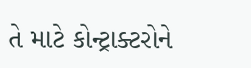તે માટે કોન્ટ્રાક્ટરોને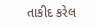તાકીદ કરેલ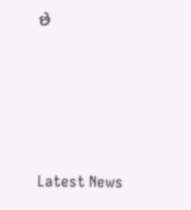છે






Latest News